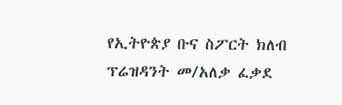የኢትዮጵያ ቡና ስፖርት ክለብ ፕሬዝዳንት መ/አለቃ ፈቃደ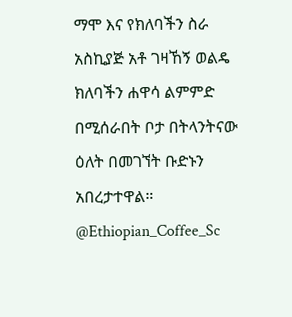ማሞ እና የክለባችን ስራ አስኪያጅ አቶ ገዛኸኝ ወልዴ ክለባችን ሐዋሳ ልምምድ በሚሰራበት ቦታ በትላንትናው ዕለት በመገኘት ቡድኑን አበረታተዋል። @Ethiopian_Coffee_Sc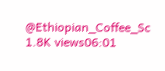@Ethiopian_Coffee_Sc 1.8K views06:01